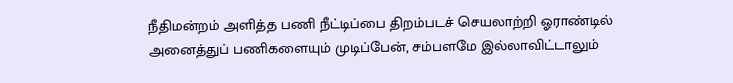நீதிமன்றம் அளித்த பணி நீட்டிப்பை திறம்படச் செயலாற்றி ஓராண்டில் அனைத்துப் பணிகளையும் முடிப்பேன், சம்பளமே இல்லாவிட்டாலும்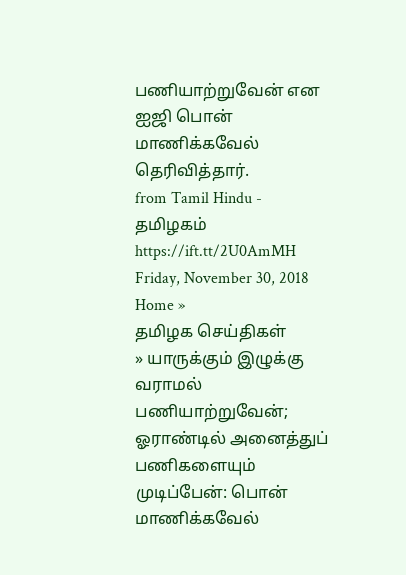பணியாற்றுவேன் என ஐஜி பொன் மாணிக்கவேல் தெரிவித்தார்.
from Tamil Hindu - தமிழகம் https://ift.tt/2U0AmMH
Friday, November 30, 2018
Home »
தமிழக செய்திகள்
» யாருக்கும் இழுக்கு வராமல் பணியாற்றுவேன்; ஓராண்டில் அனைத்துப் பணிகளையும் முடிப்பேன்: பொன் மாணிக்கவேல்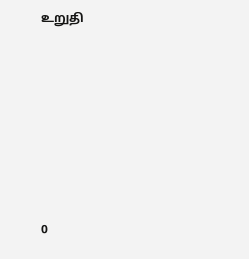உறுதி







0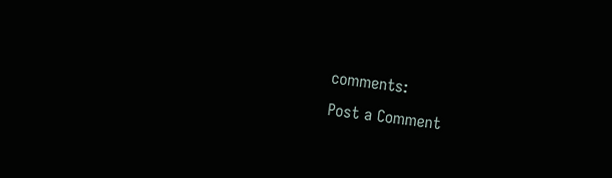comments:
Post a Comment